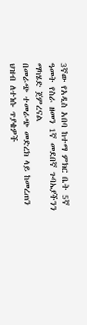3ኛው የአዲስ አበባ ከተማ ምክር ቤት 5ኛ ዓመት የስራ ዘመን 1ኛ መደበኛ ጉባኤያችንን ማካሄድ ጀምረናል
በመራጭ ተመራጭ መድረክ ላይ ከመረጠን ህዝብ ለተነሱ ጥያቄዎች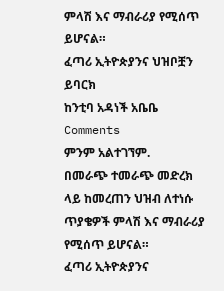ምላሽ እና ማብራሪያ የሚሰጥ ይሆናል።
ፈጣሪ ኢትዮጵያንና ህዝቦቿን ይባርክ
ከንቲባ አዳነች አቤቤ
Comments
ምንም አልተገኘም.
በመራጭ ተመራጭ መድረክ ላይ ከመረጠን ህዝብ ለተነሱ ጥያቄዎች ምላሽ እና ማብራሪያ የሚሰጥ ይሆናል።
ፈጣሪ ኢትዮጵያንና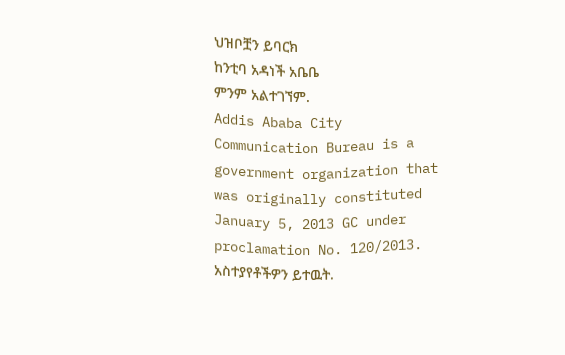ህዝቦቿን ይባርክ
ከንቲባ አዳነች አቤቤ
ምንም አልተገኘም.
Addis Ababa City Communication Bureau is a government organization that was originally constituted January 5, 2013 GC under proclamation No. 120/2013.
አስተያየቶችዎን ይተዉት.